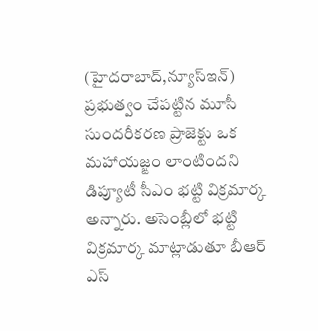(హైదరాబాద్,న్యూస్ఇన్)
ప్రభుత్వం చేపట్టిన మూసీ సుందరీకరణ ప్రాజెక్టు ఒక మహాయజ్ఙం లాంటిందని డిప్యూటీ సీఎం భట్టి విక్రమార్క అన్నారు. అసెంబ్లీలో భట్టి విక్రమార్క మాట్లాడుతూ బీఆర్ ఎస్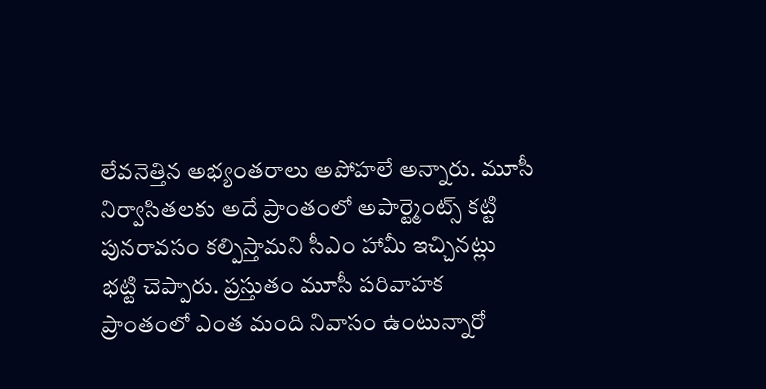లేవనెత్తిన అభ్యంతరాలు అపోహలే అన్నారు. మూసీ నిర్వాసితలకు అదే ప్రాంతంలో అపార్ట్మెంట్స్ కట్టి పునరావసం కల్పిస్తామని సీఎం హామీ ఇచ్చినట్లు భట్టి చెప్పారు. ప్రస్తుతం మూసీ పరివాహక ప్రాంతంలో ఎంత మంది నివాసం ఉంటున్నారో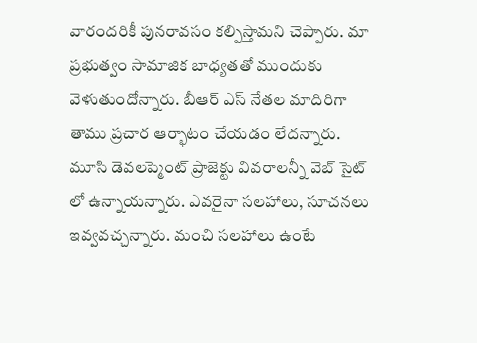వారందరికీ పునరావసం కల్పిస్తామని చెప్పారు. మా ప్రభుత్వం సామాజిక బాధ్యతతో ముందుకు వెళుతుందోన్నారు. బీఆర్ ఎస్ నేతల మాదిరిగా తాము ప్రచార ఆర్భాటం చేయడం లేదన్నారు. మూసి డెవలప్మెంట్ ప్రాజెక్టు వివరాలన్నీ వెబ్ సైట్ లో ఉన్నాయన్నారు. ఎవరైనా సలహాలు, సూచనలు ఇవ్వవచ్చన్నారు. మంచి సలహాలు ఉంటే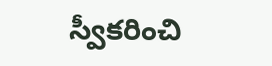స్వీకరించి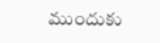ముందుకు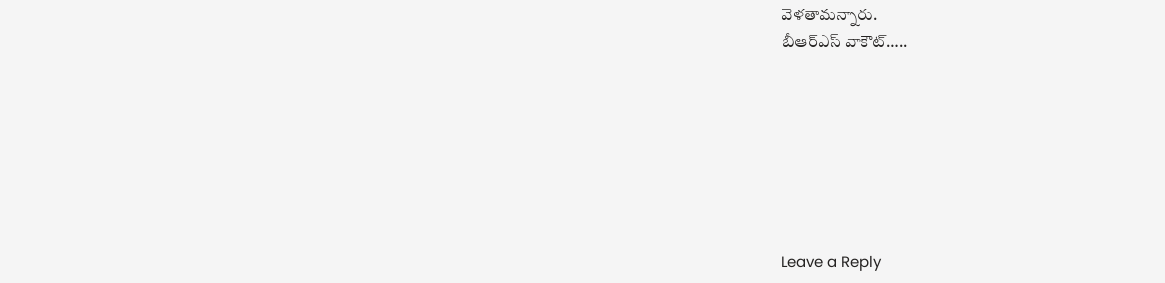వెళతామన్నారు.
బీఆర్ఎస్ వాకౌట్…..







Leave a Reply